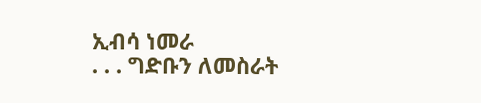ኢብሳ ነመራ
. . . ግድቡን ለመስራት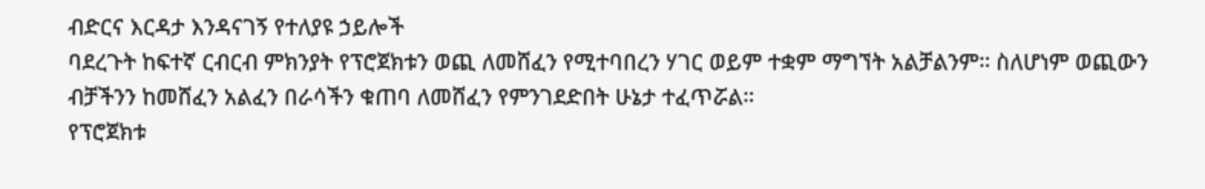ብድርና እርዳታ እንዳናገኝ የተለያዩ ኃይሎች
ባደረጉት ከፍተኛ ርብርብ ምክንያት የፕሮጀክቱን ወጪ ለመሸፈን የሚተባበረን ሃገር ወይም ተቋም ማግኘት አልቻልንም። ስለሆነም ወጪውን
ብቻችንን ከመሸፈን አልፈን በራሳችን ቁጠባ ለመሸፈን የምንገደድበት ሁኔታ ተፈጥሯል።
የፕሮጀክቱ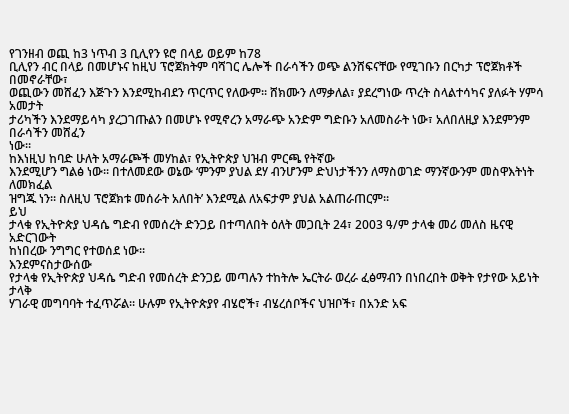የገንዘብ ወጪ ከ3 ነጥብ 3 ቢሊየን ዩሮ በላይ ወይም ከ78
ቢሊየን ብር በላይ በመሆኑና ከዚህ ፕሮጀክትም ባሻገር ሌሎች በራሳችን ወጭ ልንሸፍናቸው የሚገቡን በርካታ ፕሮጀክቶች በመኖራቸው፣
ወጪውን መሸፈን እጅጉን እንደሚከብደን ጥርጥር የለውም። ሸክሙን ለማቃለል፣ ያደረግነው ጥረት ስላልተሳካና ያለፉት ሃምሳ አመታት
ታሪካችን እንደማይሳካ ያረጋገጡልን በመሆኑ የሚኖረን አማራጭ አንድም ግድቡን አለመስራት ነው፣ አለበለዚያ እንደምንም በራሳችን መሸፈን
ነው።
ከእነዚህ ከባድ ሁለት አማራጮች መሃከል፣ የኢትዮጵያ ህዝብ ምርጫ የትኛው
እንደሚሆን ግልፅ ነው። በተለመደው ወኔው ‘ምንም ያህል ደሃ ብንሆንም ድህነታችንን ለማስወገድ ማንኛውንም መስዋእትነት ለመክፈል
ዝግጁ ነን። ስለዚህ ፕሮጀክቱ መሰራት አለበት’ እንደሚል ለአፍታም ያህል አልጠራጠርም።
ይህ
ታላቁ የኢትዮጵያ ህዳሴ ግድብ የመሰረት ድንጋይ በተጣለበት ዕለት መጋቢት 24፣ 2003 ዓ/ም ታላቁ መሪ መለስ ዜናዊ አድርገውት
ከነበረው ንግግር የተወሰደ ነው።
እንደምናስታውሰው
የታላቁ የኢትዮጵያ ህዳሴ ግድብ የመሰረት ድንጋይ መጣሉን ተከትሎ ኤርትራ ወረራ ፈፅማብን በነበረበት ወቅት የታየው አይነት ታላቅ
ሃገራዊ መግባባት ተፈጥሯል። ሁሉም የኢትዮጵያየ ብሄሮች፣ ብሄረሰቦችና ህዝቦች፣ በአንድ አፍ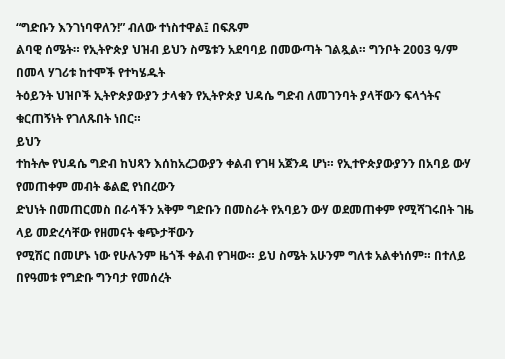“ግድቡን እንገነባዋለን!” ብለው ተነስተዋል፤ በፍጹም
ልባዊ ሰሜት። የኢትዮጵያ ህዝብ ይህን ስሜቱን አደባባይ በመውጣት ገልጿል። ግንቦት 2003 ዓ/ም በመላ ሃገሪቱ ከተሞች የተካሄዱት
ትዕይንት ህዝቦች ኢትዮጵያውያን ታላቁን የኢትዮጵያ ህዳሴ ግድብ ለመገንባት ያላቸውን ፍላጎትና ቁርጠኝነት የገለጹበት ነበር።
ይህን
ተከትሎ የህዳሴ ግድብ ከህጻን እሰከአረጋውያን ቀልብ የገዛ አጀንዳ ሆነ። የኢተዮጵያውያንን በአባይ ውሃ የመጠቀም መብት ቆልፎ የነበረውን
ድህነት በመጠርመስ በራሳችን አቅም ግድቡን በመስራት የአባይን ውሃ ወደመጠቀም የሚሻገሩበት ገዜ ላይ መድረሳቸው የዘመናት ቁጭታቸውን
የሚሽር በመሆኑ ነው የሁሉንም ዜጎች ቀልብ የገዛው። ይህ ስሜት አሁንም ግለቱ አልቀነሰም። በተለይ በየዓመቱ የግድቡ ግንባታ የመሰረት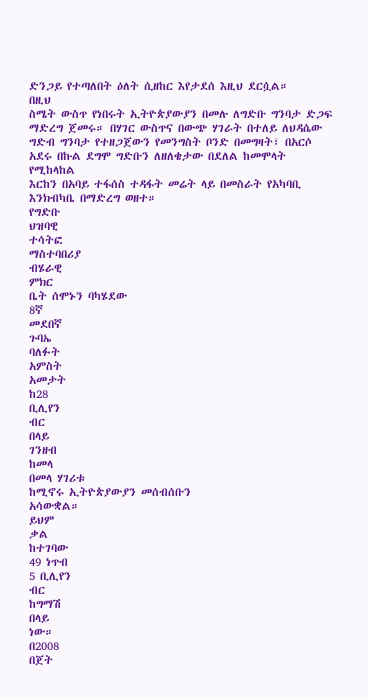ድንጋይ የተጣለበት ዕለት ሲዘከር እየታደሰ እዚህ ደርሷል።
በዚህ
ስሜት ውስጥ የነበሩት ኢትዮጵያውያን በመሉ ለግድቡ ግንባታ ድጋፍ ማድረግ ጀመሩ። በሃገር ውስጥና በውጭ ሃገራት በተለይ ለህዳሴው
ግድብ ግንባታ የተዘጋጀውን የመንግስት ቦንድ በመግዛት፣ በአርሶ አደሩ በኩል ደግሞ ግድቡን ለዘለቄታው በደለል ከመሞላት የሚከላከል
እርከን በአባይ ተፋሰስ ተዳፋት መሬት ላይ በመስራት የአካባቢ እንክብካቤ በማድረግ ወዘተ።
የግድቡ
ህዝባዊ
ተሳትፎ
ማስተባበሪያ
ብሄራዊ
ምክር
ቤት ሰሞኑን ባካሄደው
8ኛ
መደበኛ
ጉባኤ
ባለፉት
አምስት
አመታት
ከ28
ቢሊየን
ብር
በላይ
ገንዘብ
ከመላ
በመላ ሃገሪቱ
ከሚኖሩ ኢትዮጵያውያን መሰብሰቡን
አሳውቋል።
ይህም
ቃል
ከተገባው
49 ነጥብ
5 ቢሊየን
ብር
ከግማሽ
በላይ
ነው።
በ2008
በጀት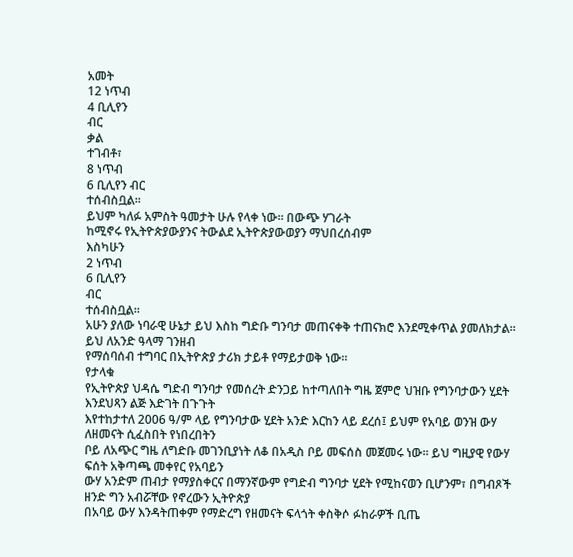አመት
12 ነጥብ
4 ቢሊየን
ብር
ቃል
ተገብቶ፣
8 ነጥብ
6 ቢሊየን ብር
ተሰብስቧል።
ይህም ካለፉ አምስት ዓመታት ሁሉ የላቀ ነው። በውጭ ሃገራት
ከሚኖሩ የኢትዮጵያውያንና ትውልደ ኢትዮጵያውወያን ማህበረሰብም
እስካሁን
2 ነጥብ
6 ቢሊየን
ብር
ተሰብስቧል።
አሁን ያለው ነባራዊ ሁኔታ ይህ እስከ ግድቡ ግንባታ መጠናቀቅ ተጠናክሮ እንደሚቀጥል ያመለክታል። ይህ ለአንድ ዓላማ ገንዘብ
የማሰባሰብ ተግባር በኢትዮጵያ ታሪክ ታይቶ የማይታወቅ ነው።
የታላቁ
የኢትዮጵያ ህዳሴ ግድብ ግንባታ የመሰረት ድንጋይ ከተጣለበት ግዜ ጀምሮ ህዝቡ የግንባታውን ሂደት እንደህጻን ልጅ እድገት በጉጉት
እየተከታተለ 2006 ዓ/ም ላይ የግንባታው ሂደት አንድ እርከን ላይ ደረሰ፤ ይህም የአባይ ወንዝ ውሃ ለዘመናት ሲፈስበት የነበረበትን
ቦይ ለአጭር ግዜ ለግድቡ መገንቢያነት ለቆ በአዲስ ቦይ መፍሰስ መጀመሩ ነው። ይህ ግዚያዊ የውሃ ፍሰት አቅጣጫ መቀየር የአባይን
ውሃ አንድም ጠብታ የማያስቀርና በማንኛውም የግድብ ግንባታ ሂደት የሚከናወን ቢሆንም፣ በግብጾች ዘንድ ግን አብሯቸው የኖረውን ኢትዮጵያ
በአባይ ውሃ እንዳትጠቀም የማድረግ የዘመናት ፍላጎት ቀስቅሶ ፉከራዎች ቢጤ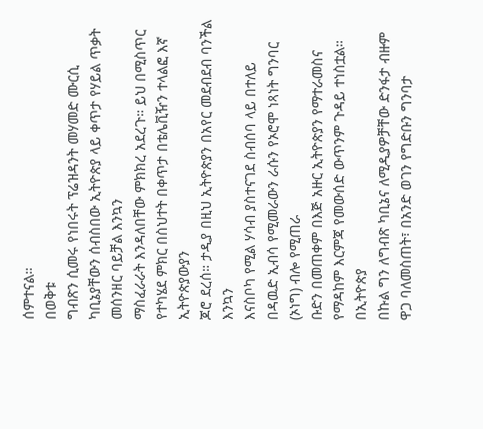ሰምተናል።
በወቅቱ
ግብጽን ሲመሩ የነበሩት ፕሬዝዳንት መሃመድ ሙርሲ ካቢኔያቸውን ሰብስበው ኢትዮጵያ ላይ ቀጥታ የሃይል ጥቃት መሰንዘር ባይቻል እንኳን
ማስፈራራት እንዳለበቸው ምክክረ አደረጉ። ይህ በሚስጥር የተካሄደ ምክር በስህተት በቀጥታ በቴሌቪዥን ተላልፎ እኛ ኢትዮጵያውያን
ጆሮ ደረሰ። ታዲያ በዚህ ኢትዮጵያን በአየር መደብደብ ባንችል እንኳን
እናስቦካ የሚል ሃሳብ ያስተናገደ ስብሰባ ላይ በተለይ በዳዉድ ኢብሳ የሚመራውን ራሱን የኦሮሞ ነጻነት ግንባር (ኦነግ) ብሎ የሚጠራ
ቡድን በመጠቀም በእጅ አዙር ኢትዮጵያን የማተራመስና የማዳከም እርምጃ የመውሰድ ውጥንም ጉዳይ ተነስቷል።
በኢትዮጵያ
በኩል ግን ለግብጽ ካቢኔና ለሚዲያዎቻቸው ድንፋታ ብዙም ዋጋ ባለመስጠት፣ በአንድ ወገን የግድቡን ግንባታ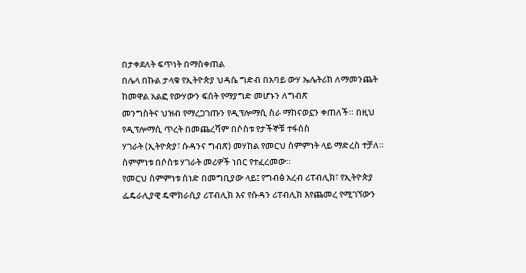በታቀደለት ፍጥነት በማስቀጠል
በሌላ በኩል ታላቁ የኢትዮጵያ ህዳሴ ግድብ በአባይ ውሃ ኤሌትሪክ ለማመንጨት ከመዋል አልፎ የውሃውን ፍሰት የማያግድ መሆኑን ለግብጽ
መንግስትና ህዝብ የማረጋገጡን የዲፕሎማሲ ስራ ማከናወኗን ቀጠለች። በዚህ የዲፕሎማሲ ጥረት በመጨረሻም በሶስቱ የታችኞቹ ተፋሰስ
ሃገራት (ኢትዮጵያ፣ ሱዳንና ግብጽ) መሃከል የመርህ ስምምነት ላይ ማድረስ ተቻለ። ስምምነቱ በሶስቱ ሃገራት መሪዎች ነበር የተፈረመው።
የመርህ ስምምነቱ ሰነድ በመግቢያው ላይ፤ የግብፅ አረብ ሪፐብሊክ፣ የኢትዮጵያ ፌዴራሊያዊ ዴሞክራሲያ ሪፐብሊክ እና የሱዳን ሪፐብሊክ እየጨመረ የሚገኘውን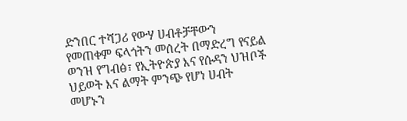ድንበር ተሻጋሪ የውሃ ሀብቶቻቸውን የመጠቀም ፍላጎትን መሰረት በማድረግ የናይል ወንዝ የግብፅ፣ የኢትዮጵያ እና የሱዳን ህዝቦች ህይወት እና ልማት ምንጭ የሆነ ሀብት መሆኑን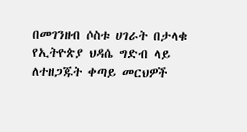በመገንዘብ ሶስቱ ሀገራት በታላቁ የኢትዮጵያ ህዳሴ ግድብ ላይ ለተዘጋጁት ቀጣይ መርህዎች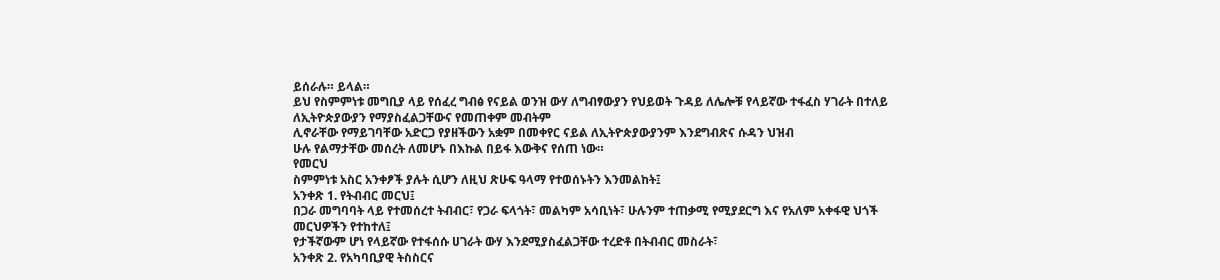ይሰራሉ። ይላል።
ይህ የስምምነቱ መግቢያ ላይ የሰፈረ ግብፅ የናይል ወንዝ ውሃ ለግብፃውያን የህይወት ጉዳይ ለሌሎቹ የላይኛው ተፋፈስ ሃገራት በተለይ ለኢትዮጵያውያን የማያስፈልጋቸውና የመጠቀም መብትም
ሊኖራቸው የማይገባቸው አድርጋ የያዘችውን አቋም በመቀየር ናይል ለኢትዮጵያውያንም እንደግብጽና ሱዳን ህዝብ
ሁሉ የልማታቸው መሰረት ለመሆኑ በእኩል በይፋ እውቅና የሰጠ ነው።
የመርህ
ስምምነቱ አስር አንቀፆች ያሉት ሲሆን ለዚህ ጽሁፍ ዓላማ የተወሰኑትን እንመልከት፤
አንቀጽ 1. የትብብር መርህ፤
በጋራ መግባባት ላይ የተመሰረተ ትብብር፣ የጋራ ፍላጎት፣ መልካም አሳቢነት፣ ሁሉንም ተጠቃሚ የሚያደርግ እና የአለም አቀፋዊ ህጎች መርህዎችን የተከተለ፤
የታችኛውም ሆነ የላይኛው የተፋሰሱ ሀገራት ውሃ እንደሚያስፈልጋቸው ተረድቶ በትብብር መስራት፣
አንቀጽ 2. የአካባቢያዊ ትስስርና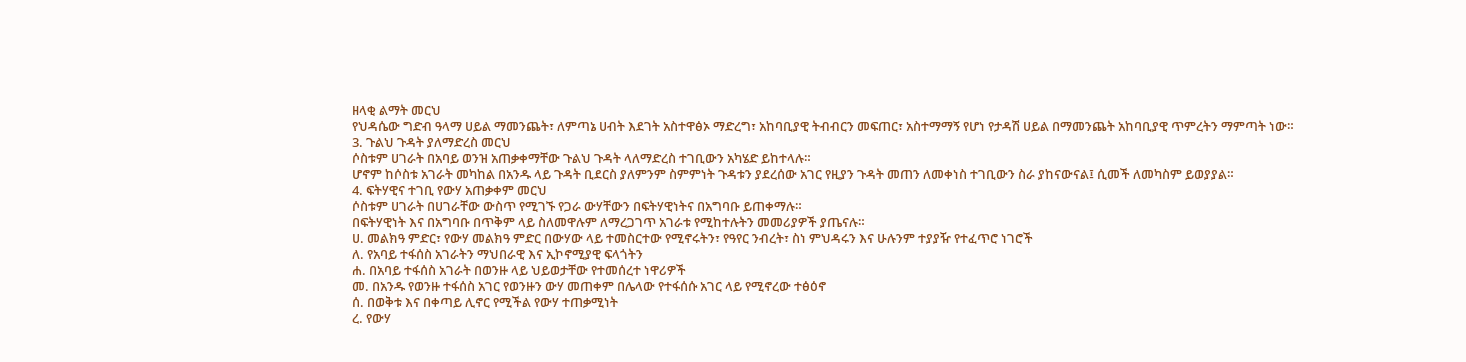ዘላቂ ልማት መርህ
የህዳሴው ግድብ ዓላማ ሀይል ማመንጨት፣ ለምጣኔ ሀብት እደገት አስተዋፅኦ ማድረግ፣ አከባቢያዊ ትብብርን መፍጠር፣ አስተማማኝ የሆነ የታዳሽ ሀይል በማመንጨት አከባቢያዊ ጥምረትን ማምጣት ነው።
3. ጉልህ ጉዳት ያለማድረስ መርህ
ሶስቱም ሀገራት በአባይ ወንዝ አጠቃቀማቸው ጉልህ ጉዳት ላለማድረስ ተገቢውን አካሄድ ይከተላሉ።
ሆኖም ከሶስቱ አገራት መካከል በአንዱ ላይ ጉዳት ቢደርስ ያለምንም ስምምነት ጉዳቱን ያደረሰው አገር የዚያን ጉዳት መጠን ለመቀነስ ተገቢውን ስራ ያከናውናል፤ ሲመች ለመካስም ይወያያል።
4. ፍትሃዊና ተገቢ የውሃ አጠቃቀም መርህ
ሶስቱም ሀገራት በሀገራቸው ውስጥ የሚገኙ የጋራ ውሃቸውን በፍትሃዊነትና በአግባቡ ይጠቀማሉ።
በፍትሃዊነት እና በአግባቡ በጥቅም ላይ ስለመዋሉም ለማረጋገጥ አገራቱ የሚከተሉትን መመሪያዎች ያጤናሉ።
ሀ. መልክዓ ምድር፣ የውሃ መልክዓ ምድር በውሃው ላይ ተመስርተው የሚኖሩትን፣ የዓየር ንብረት፣ ስነ ምህዳሩን እና ሁሉንም ተያያዥ የተፈጥሮ ነገሮች
ለ. የአባይ ተፋሰስ አገራትን ማህበራዊ እና ኢኮኖሚያዊ ፍላጎትን
ሐ. በአባይ ተፋሰስ አገራት በወንዙ ላይ ህይወታቸው የተመሰረተ ነዋሪዎች
መ. በአንዱ የወንዙ ተፋሰስ አገር የወንዙን ውሃ መጠቀም በሌላው የተፋሰሱ አገር ላይ የሚኖረው ተፅዕኖ
ሰ. በወቅቱ እና በቀጣይ ሊኖር የሚችል የውሃ ተጠቃሚነት
ረ. የውሃ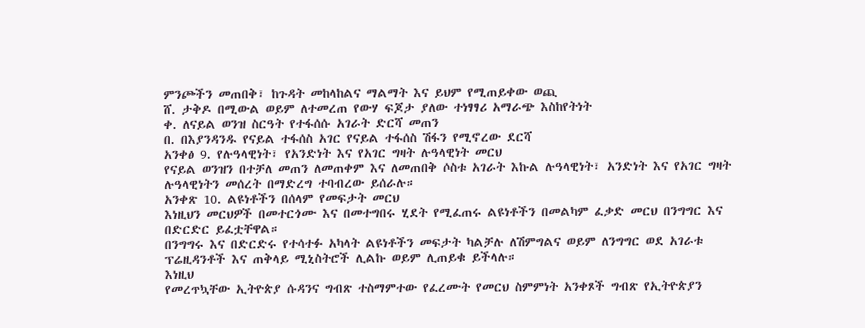ምንጮችን መጠበቅ፣ ከጉዳት መከላከልና ማልማት እና ይህም የሚጠይቀው ወጪ
ሸ. ታቅዶ በሚውል ወይም ለተመረጠ የውሃ ፍጆታ ያለው ተነፃፃሪ አማራጭ እስከየትነት
ቀ. ለናይል ወንዝ ስርዓት የተፋሰሱ አገራት ድርሻ መጠን
በ. በእያንዳንዱ የናይል ተፋሰስ አገር የናይል ተፋሰስ ሽፋን የሚኖረው ደርሻ
አንቀፅ 9. የሉዓላዊነት፣ የአንድነት እና የአገር ግዛት ሉዓላዊነት መርህ
የናይል ወንዝን በተቻለ መጠን ለመጠቀም እና ለመጠበቅ ሶስቱ አገራት እኩል ሉዓላዊነት፣ አንድነት እና የአገር ግዛት ሉዓላዊነትን መሰረት በማድረግ ተባብረው ይሰራሉ።
አንቀጽ 10. ልዩነቶችን በሰላም የመፍታት መርህ
እነዚህን መርህዎች በመተርጎሙ እና በመተግበሩ ሂደት የሚፈጠሩ ልዩነቶችን በመልካም ፈቃድ መርህ በንግግር እና በድርድር ይፈቷቸዋል።
በንግግሩ እና በድርድሩ የተሳተፉ አካላት ልዩነቶችን መፍታት ካልቻሉ ለሽምግልና ወይም ለንግግር ወደ አገራቱ ፕሬዚዳንቶች እና ጠቅላይ ሚኒስትሮች ሊልኩ ወይም ሊጠይቁ ይችላሉ።
እነዚህ
የመረጥኳቸው ኢትዮጵያ ሱዳንና ግብጽ ተስማምተው የፈረሙት የመርህ ስምምነት አንቀጾች ግብጽ የኢትዮጵያን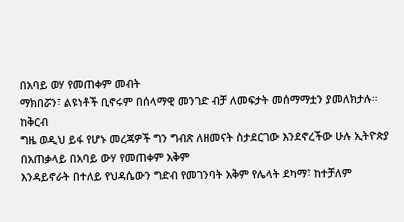በአባይ ወሃ የመጠቀም መብት
ማክበሯን፣ ልዩነቶች ቢኖሩም በሰላማዊ መንገድ ብቻ ለመፍታት መሰማማቷን ያመለክታሉ።
ከቅርብ
ግዜ ወዲህ ይፋ የሆኑ መረጃዎች ግን ግብጽ ለዘመናት ስታደርገው እንደኖረችው ሁሉ ኢትዮጵያ በአጠቃላይ በአባይ ውሃ የመጠቀም አቅም
እንዳይኖራት በተለይ የህዳሴውን ግድብ የመገንባት አቅም የሌላት ደካማ፣ ከተቻለም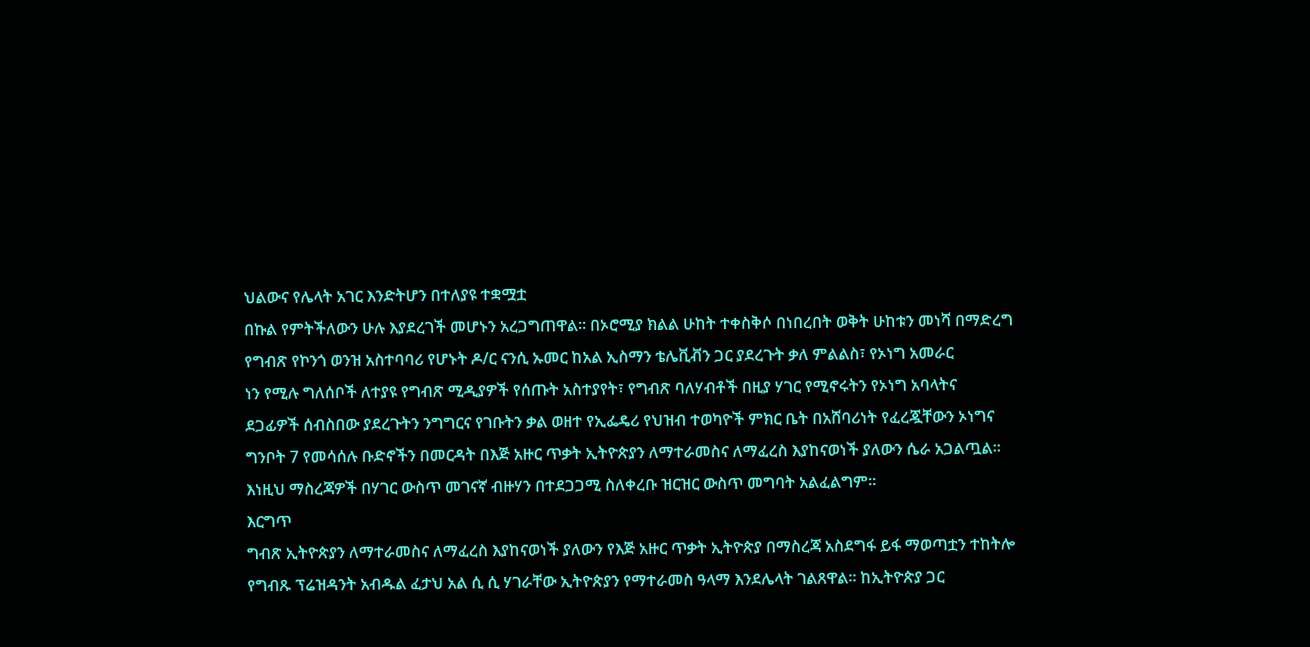ህልውና የሌላት አገር እንድትሆን በተለያዩ ተቋሟቷ
በኩል የምትችለውን ሁሉ እያደረገች መሆኑን አረጋግጠዋል። በኦሮሚያ ክልል ሁከት ተቀስቅሶ በነበረበት ወቅት ሁከቱን መነሻ በማድረግ
የግብጽ የኮንጎ ወንዝ አስተባባሪ የሆኑት ዶ/ር ናንሲ ኡመር ከአል ኢስማን ቴሌቪቭን ጋር ያደረጉት ቃለ ምልልስ፣ የኦነግ አመራር
ነን የሚሉ ግለሰቦች ለተያዩ የግብጽ ሚዲያዎች የሰጡት አስተያየት፣ የግብጽ ባለሃብቶች በዚያ ሃገር የሚኖሩትን የኦነግ አባላትና
ደጋፊዎች ሰብስበው ያደረጉትን ንግግርና የገቡትን ቃል ወዘተ የኢፌዴሪ የህዝብ ተወካዮች ምክር ቤት በአሸባሪነት የፈረጇቸውን ኦነግና
ግንቦት 7 የመሳሰሉ ቡድኖችን በመርዳት በእጅ አዙር ጥቃት ኢትዮጵያን ለማተራመስና ለማፈረስ እያከናወነች ያለውን ሴራ አጋልጧል።
እነዚህ ማስረጃዎች በሃገር ውስጥ መገናኛ ብዙሃን በተደጋጋሚ ስለቀረቡ ዝርዝር ውስጥ መግባት አልፈልግም።
እርግጥ
ግብጽ ኢትዮጵያን ለማተራመስና ለማፈረስ እያከናወነች ያለውን የእጅ አዙር ጥቃት ኢትዮጵያ በማስረጃ አስደግፋ ይፋ ማወጣቷን ተከትሎ
የግብጹ ፕሬዝዳንት አብዱል ፈታህ አል ሲ ሲ ሃገራቸው ኢትዮጵያን የማተራመስ ዓላማ እንደሌላት ገልጸዋል። ከኢትዮጵያ ጋር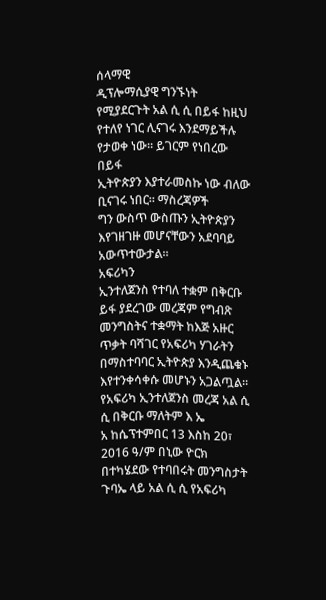ሰላማዊ
ዲፕሎማሲያዊ ግንኙነት የሚያደርጉት አል ሲ ሲ በይፋ ከዚህ የተለየ ነገር ሊናገሩ እንደማይችሉ የታወቀ ነው። ይገርም የነበረው በይፋ
ኢትዮጵያን እያተራመስኩ ነው ብለው ቢናገሩ ነበር። ማስረጃዎች
ግን ውስጥ ውስጡን ኢትዮጵያን እየገዘገዙ መሆናቸውን አደባባይ አውጥተውታል።
አፍሪካን
ኢንተለጀንስ የተባለ ተቋም በቅርቡ ይፋ ያደረገው መረጃም የግብጽ መንግስትና ተቋማት ከእጅ አዙር ጥቃት ባሻገር የአፍሪካ ሃገራትን
በማስተባባር ኢትዮጵያ እንዲጨቁኑ እየተንቀሳቀሱ መሆኑን አጋልጧል። የአፍሪካ ኢንተለጀንስ መረጃ አል ሲ ሲ በቅርቡ ማለትም እ ኤ
አ ከሴፕተምበር 13 እስከ 20፣ 2016 ዓ/ም በኒው ዮርክ በተካሄደው የተባበሩት መንግስታት ጉባኤ ላይ አል ሲ ሲ የአፍሪካ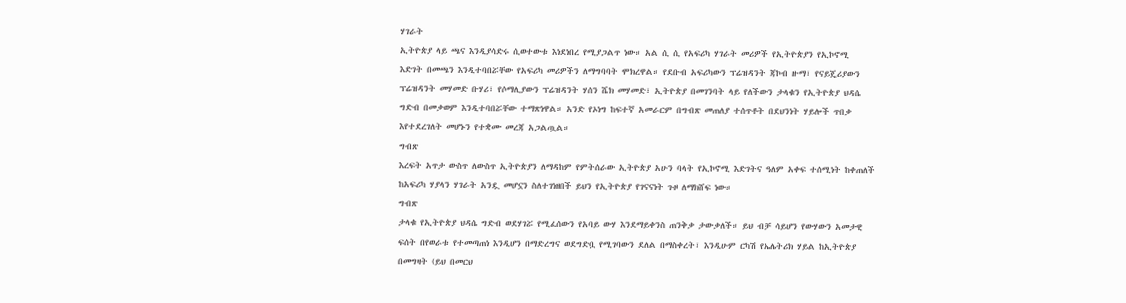ሃገራት
ኢትዮጵያ ላይ ጫና እንዲያሳድሩ ሲወተውቱ እነደነበረ የሚያጋልጥ ነው። አል ሲ ሲ የአፍሪካ ሃገራት መሪዎች የኢትዮጵያን የኢኮኖሚ
እድገት በመጫን እንዲተባበሯቸው የአፍሪካ መሪዎችን ለማግባባት ሞክረዋል። የደቡብ አፍሪካውን ፕሬዝዳንት ጃኮብ ዙማ፣ የናይጄሪያውን
ፕሬዝዳንት መሃመድ ቡሃሪ፣ የሶማሊያውን ፕሬዝዳንት ሃሰን ሼክ መሃመድ፣ ኢትዮጵያ በመገንባት ላይ የለችውን ታላቁን የኢትዮጵያ ህዳሴ
ግድብ በመቃወም እንዲተባበሯቸው ተማጽነዋል። አንድ የኦነግ ከፍተኛ አመራርም በግብጽ መጠለያ ተሰጥቶት በደህንነት ሃይሎች ጥበቃ
እየተደረገለት መሆኑን የተቋሙ መረጃ አጋልጧል።
ግብጽ
እረፍት አጥታ ውስጥ ለውስጥ ኢትዮጵያን ለማዳከም የምትሰራው ኢትዮጵያ አሁን ባላት የኢኮኖሚ እድገትና ዓለም አቀፍ ተሰሚነት ከቀጠለች
ከአፍሪካ ሃያላን ሃገራት አንዷ መሆኗን ስለተገነዘበች ይህን የኢትዮጵያ የገናናነት ጉዞ ለማክሸፍ ነው።
ግብጽ
ታላቁ የኢትዮጵያ ህዳሴ ግድብ ወደሃገሯ የሚፈሰውን የአባይ ውሃ እንደማይቀንስ ጠንቅቃ ታውቃለች። ይህ ብቻ ሳይሆን የውሃውን አመታዊ
ፍሰት በየወራቱ የተመጣጠነ እንዲሆን በማድረግና ወደግድቧ የሚገባውን ደለል በማስቀረት፣ እንዲሁም ርካሽ የኤሌትሪክ ሃይል ከኢትዮጵያ
በመግዛት (ይህ በመርህ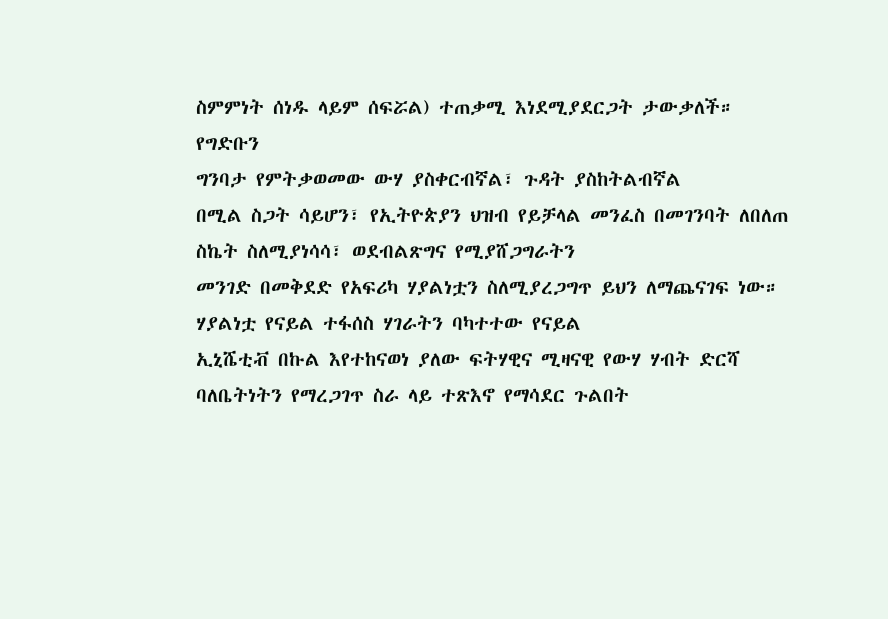ስምምነት ሰነዱ ላይም ሰፍሯል) ተጠቃሚ እነደሚያደርጋት ታውቃለች።
የግድቡን
ግንባታ የምትቃወመው ውሃ ያስቀርብኛል፣ ጉዳት ያስከትልብኛል
በሚል ስጋት ሳይሆን፣ የኢትዮጵያን ህዝብ የይቻላል መንፈስ በመገንባት ለበለጠ ስኬት ስለሚያነሳሳ፣ ወደብልጽግና የሚያሸጋግራትን
መንገድ በመቅደድ የአፍሪካ ሃያልነቷን ስለሚያረጋግጥ ይህን ለማጨናገፍ ነው። ሃያልነቷ የናይል ተፋሰስ ሃገራትን ባካተተው የናይል
ኢኒሼቲቭ በኩል እየተከናወነ ያለው ፍትሃዊና ሚዛናዊ የውሃ ሃብት ድርሻ ባለቤትነትን የማረጋገጥ ስራ ላይ ተጽእኖ የማሳደር ጉልበት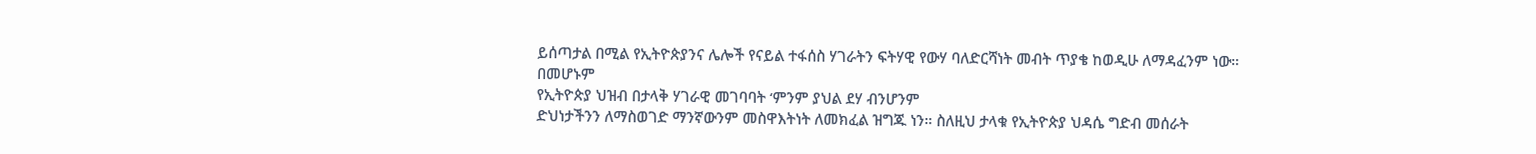ይሰጣታል በሚል የኢትዮጵያንና ሌሎች የናይል ተፋሰስ ሃገራትን ፍትሃዊ የውሃ ባለድርሻነት መብት ጥያቄ ከወዲሁ ለማዳፈንም ነው።
በመሆኑም
የኢትዮጵያ ህዝብ በታላቅ ሃገራዊ መገባባት ‘ምንም ያህል ደሃ ብንሆንም
ድህነታችንን ለማስወገድ ማንኛውንም መስዋእትነት ለመክፈል ዝግጁ ነን። ስለዚህ ታላቁ የኢትዮጵያ ህዳሴ ግድብ መሰራት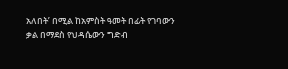አለበት’ በሚል ከአምስት ዓመት በፊት የገባውን ቃል በማደስ የህዳሴውን ግድብ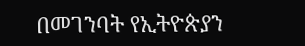በመገንባት የኢትዮጵያን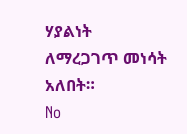ሃያልነት ለማረጋገጥ መነሳት አለበት።
No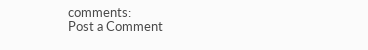comments:
Post a Comment